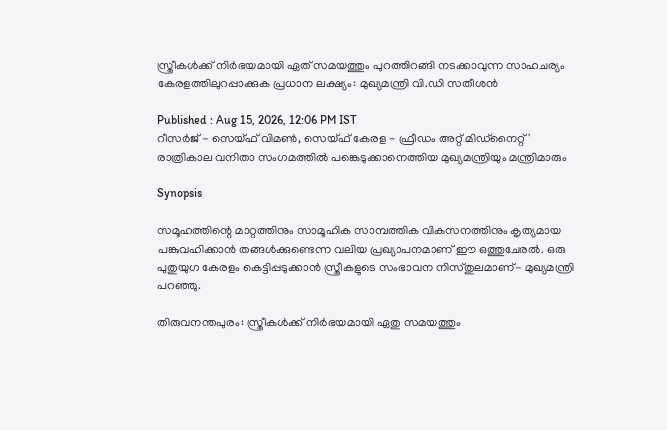സ്ത്രീകൾക്ക് നിർഭയമായി ഏത് സമയത്തും പുറത്തിറങ്ങി നടക്കാവുന്ന സാഹചര്യം കേരളത്തിലുറപ്പാക്കുക പ്രധാന ലക്ഷ്യം: മുഖ്യമന്ത്രി വി.ഡി സതീശൻ

Published : Aug 15, 2026, 12:06 PM IST
റീസർജ് - സെയ്ഫ് വിമൺ, സെയ്ഫ് കേരള - ഫ്രീഡം അറ്റ് മിഡ്‌നൈറ്റ്' രാത്രികാല വനിതാ സംഗമത്തിൽ പങ്കെടുക്കാനെത്തിയ മുഖ്യമന്ത്രിയും മന്ത്രിമാരും

Synopsis

സമൂഹത്തിന്റെ മാറ്റത്തിനും സാമൂഹിക സാമ്പത്തിക വികസനത്തിനും കൃത്യമായ പങ്കുവഹിക്കാൻ തങ്ങൾക്കുണ്ടെന്ന വലിയ പ്രഖ്യാപനമാണ് ഈ ഒത്തുചേരൽ. ഒരു പുതുയുഗ കേരളം കെട്ടിപ്പടുക്കാൻ സ്ത്രീകളുടെ സംഭാവന നിസ്തുലമാണ്- മുഖ്യമന്ത്രി പറഞ്ഞു.

തിരുവനന്തപുരം: സ്ത്രീകൾക്ക് നിർഭയമായി ഏതു സമയത്തും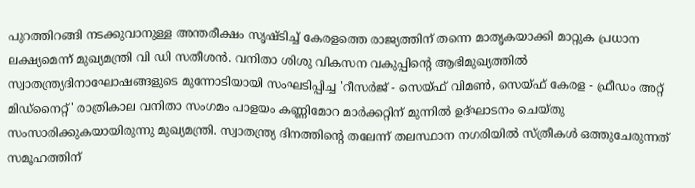പുറത്തിറങ്ങി നടക്കുവാനുള്ള അന്തരീക്ഷം സൃഷ്ടിച്ച് കേരളത്തെ രാജ്യത്തിന് തന്നെ മാതൃകയാക്കി മാറ്റുക പ്രധാന ലക്ഷ്യമെന്ന് മുഖ്യമന്ത്രി വി ഡി സതീശൻ. വനിതാ ശിശു വികസന വകുപ്പിന്റെ ആഭിമുഖ്യത്തിൽ സ്വാതന്ത്ര്യദിനാഘോഷങ്ങളുടെ മുന്നോടിയായി സംഘടിപ്പിച്ച 'റീസർജ് - സെയ്ഫ് വിമൺ, സെയ്ഫ് കേരള - ഫ്രീഡം അറ്റ് മിഡ്‌നൈറ്റ്' രാത്രികാല വനിതാ സംഗമം പാളയം കണ്ണിമോറ മാർക്കറ്റിന് മുന്നിൽ ഉദ്ഘാടനം ചെയ്തു സംസാരിക്കുകയായിരുന്നു മുഖ്യമന്ത്രി. സ്വാതന്ത്ര്യ ദിനത്തിന്റെ തലേന്ന് തലസ്ഥാന നഗരിയിൽ സ്ത്രീകൾ ഒത്തുചേരുന്നത് സമൂഹത്തിന്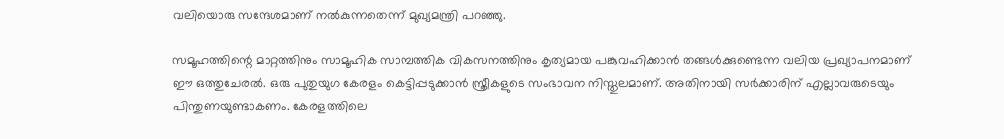വലിയൊരു സന്ദേശമാണ് നൽകുന്നതെന്ന് മുഖ്യമന്ത്രി പറഞ്ഞു.

സമൂഹത്തിന്റെ മാറ്റത്തിനും സാമൂഹിക സാമ്പത്തിക വികസനത്തിനും കൃത്യമായ പങ്കുവഹിക്കാൻ തങ്ങൾക്കുണ്ടെന്ന വലിയ പ്രഖ്യാപനമാണ് ഈ ഒത്തുചേരൽ. ഒരു പുതുയുഗ കേരളം കെട്ടിപ്പടുക്കാൻ സ്ത്രീകളുടെ സംഭാവന നിസ്തുലമാണ്. അതിനായി സർക്കാരിന് എല്ലാവരുടെയും പിന്തുണയുണ്ടാകണം. കേരളത്തിലെ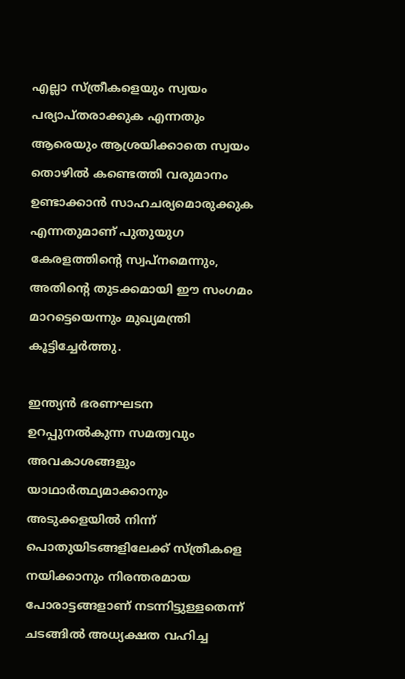എല്ലാ സ്ത്രീകളെയും സ്വയം പര്യാപ്തരാക്കുക എന്നതും ആരെയും ആശ്രയിക്കാതെ സ്വയം തൊഴിൽ കണ്ടെത്തി വരുമാനം ഉണ്ടാക്കാൻ സാഹചര്യമൊരുക്കുക എന്നതുമാണ് പുതുയുഗ കേരളത്തിന്റെ സ്വപ്നമെന്നും, അതിന്റെ തുടക്കമായി ഈ സംഗമം മാറട്ടെയെന്നും മുഖ്യമന്ത്രി കൂട്ടിച്ചേർത്തു.

ഇന്ത്യൻ ഭരണഘടന ഉറപ്പുനൽകുന്ന സമത്വവും അവകാശങ്ങളും യാഥാർത്ഥ്യമാക്കാനും അടുക്കളയിൽ നിന്ന് പൊതുയിടങ്ങളിലേക്ക് സ്ത്രീകളെ നയിക്കാനും നിരന്തരമായ പോരാട്ടങ്ങളാണ് നടന്നിട്ടുള്ളതെന്ന് ചടങ്ങിൽ അധ്യക്ഷത വഹിച്ച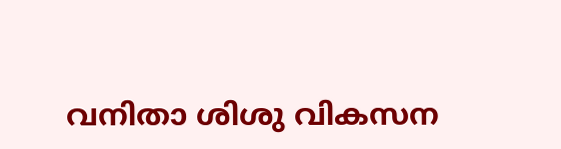വനിതാ ശിശു വികസന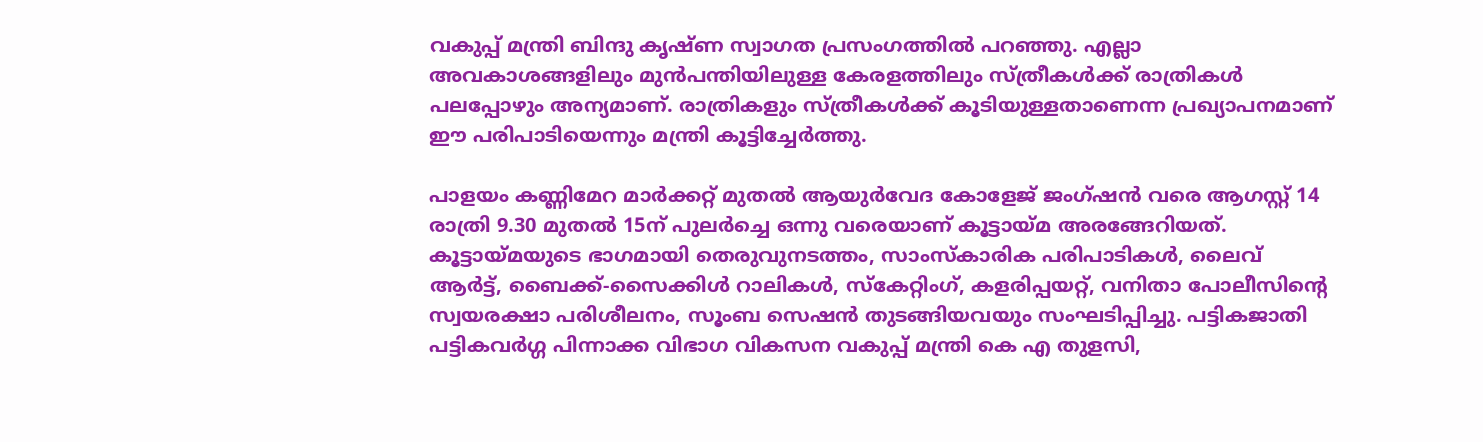വകുപ്പ് മന്ത്രി ബിന്ദു കൃഷ്ണ സ്വാഗത പ്രസംഗത്തിൽ പറഞ്ഞു. എല്ലാ അവകാശങ്ങളിലും മുൻപന്തിയിലുള്ള കേരളത്തിലും സ്ത്രീകൾക്ക് രാത്രികൾ പലപ്പോഴും അന്യമാണ്. രാത്രികളും സ്ത്രീകൾക്ക് കൂടിയുള്ളതാണെന്ന പ്രഖ്യാപനമാണ് ഈ പരിപാടിയെന്നും മന്ത്രി കൂട്ടിച്ചേർത്തു.

പാളയം കണ്ണിമേറ മാർക്കറ്റ് മുതൽ ആയുർവേദ കോളേജ് ജംഗ്ഷൻ വരെ ആഗസ്റ്റ് 14 രാത്രി 9.30 മുതൽ 15ന് പുലർച്ചെ ഒന്നു വരെയാണ് കൂട്ടായ്മ അരങ്ങേറിയത്. കൂട്ടായ്മയുടെ ഭാഗമായി തെരുവുനടത്തം, സാംസ്‌കാരിക പരിപാടികൾ, ലൈവ് ആർട്ട്, ബൈക്ക്-സൈക്കിൾ റാലികൾ, സ്‌കേറ്റിംഗ്, കളരിപ്പയറ്റ്, വനിതാ പോലീസിന്റെ സ്വയരക്ഷാ പരിശീലനം, സൂംബ സെഷൻ തുടങ്ങിയവയും സംഘടിപ്പിച്ചു. പട്ടികജാതി പട്ടികവർഗ്ഗ പിന്നാക്ക വിഭാഗ വികസന വകുപ്പ് മന്ത്രി കെ എ തുളസി,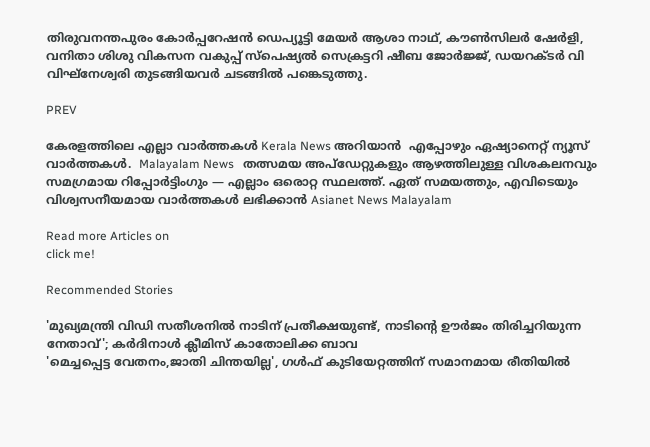തിരുവനന്തപുരം കോർപ്പറേഷൻ ഡെപ്യൂട്ടി മേയർ ആശാ നാഥ്, കൗൺസിലർ ഷേർളി, വനിതാ ശിശു വികസന വകുപ്പ് സ്‌പെഷ്യൽ സെക്രട്ടറി ഷീബ ജോർജ്ജ്, ഡയറക്ടർ വി വിഘ്‌നേശ്വരി തുടങ്ങിയവർ ചടങ്ങിൽ പങ്കെടുത്തു.

PREV

കേരളത്തിലെ എല്ലാ വാർത്തകൾ Kerala News അറിയാൻ  എപ്പോഴും ഏഷ്യാനെറ്റ് ന്യൂസ് വാർത്തകൾ.  Malayalam News   തത്സമയ അപ്‌ഡേറ്റുകളും ആഴത്തിലുള്ള വിശകലനവും സമഗ്രമായ റിപ്പോർട്ടിംഗും — എല്ലാം ഒരൊറ്റ സ്ഥലത്ത്. ഏത് സമയത്തും, എവിടെയും വിശ്വസനീയമായ വാർത്തകൾ ലഭിക്കാൻ Asianet News Malayalam

Read more Articles on
click me!

Recommended Stories

'മുഖ്യമന്ത്രി വിഡി സതീശനിൽ നാടിന് പ്രതീക്ഷയുണ്ട്, നാടിന്റെ ഊർജം തിരിച്ചറിയുന്ന നേതാവ്'; കർദിനാൾ ക്ലീമിസ് കാതോലിക്ക ബാവ
'മെച്ചപ്പെട്ട വേതനം,ജാതി ചിന്തയില്ല', ഗൾഫ് കുടിയേറ്റത്തിന് സമാനമായ രീതിയിൽ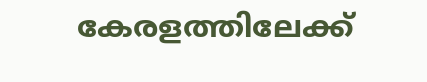കേരളത്തിലേക്ക്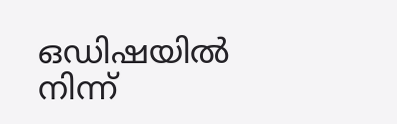ഒഡിഷയിൽ നിന്ന്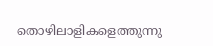തൊഴിലാളികളെത്തുന്നു